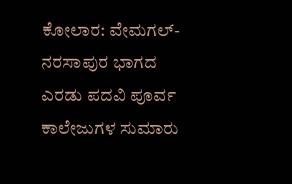ಕೋಲಾರ: ವೇಮಗಲ್- ನರಸಾಪುರ ಭಾಗದ ಎರಡು ಪದವಿ ಪೂರ್ವ ಕಾಲೇಜುಗಳ ಸುಮಾರು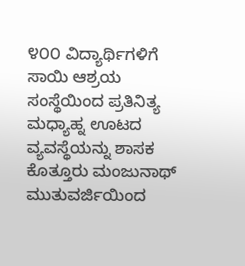೪೦೦ ವಿದ್ಯಾರ್ಥಿಗಳಿಗೆ ಸಾಯಿ ಆಶ್ರಯ ಸಂಸ್ಥೆಯಿಂದ ಪ್ರತಿನಿತ್ಯ ಮಧ್ಯಾಹ್ನ ಊಟದ ವ್ಯವಸ್ಥೆಯನ್ನು ಶಾಸಕ ಕೊತ್ತೂರು ಮಂಜುನಾಥ್ ಮುತುವರ್ಜಿಯಿಂದ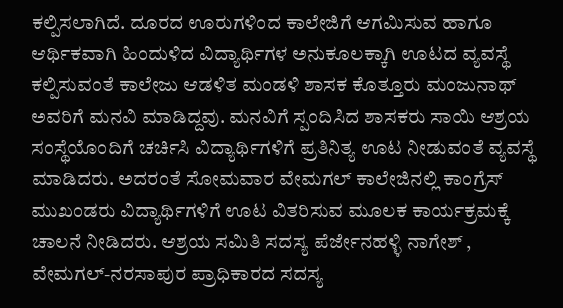ಕಲ್ಪಿಸಲಾಗಿದೆ. ದೂರದ ಊರುಗಳಿಂದ ಕಾಲೇಜಿಗೆ ಆಗಮಿಸುವ ಹಾಗೂ ಆರ್ಥಿಕವಾಗಿ ಹಿಂದುಳಿದ ವಿದ್ಯಾರ್ಥಿಗಳ ಅನುಕೂಲಕ್ಕಾಗಿ ಊಟದ ವ್ಯವಸ್ಥೆ ಕಲ್ಪಿಸುವಂತೆ ಕಾಲೇಜು ಆಡಳಿತ ಮಂಡಳಿ ಶಾಸಕ ಕೊತ್ತೂರು ಮಂಜುನಾಥ್ ಅವರಿಗೆ ಮನವಿ ಮಾಡಿದ್ದವು. ಮನವಿಗೆ ಸ್ಪಂದಿಸಿದ ಶಾಸಕರು ಸಾಯಿ ಆಶ್ರಯ ಸಂಸ್ಥೆಯೊಂದಿಗೆ ಚರ್ಚಿಸಿ ವಿದ್ಯಾರ್ಥಿಗಳಿಗೆ ಪ್ರತಿನಿತ್ಯ ಊಟ ನೀಡುವಂತೆ ವ್ಯವಸ್ಥೆ ಮಾಡಿದರು. ಅದರಂತೆ ಸೋಮವಾರ ವೇಮಗಲ್ ಕಾಲೇಜಿನಲ್ಲಿ ಕಾಂಗ್ರೆಸ್ ಮುಖಂಡರು ವಿದ್ಯಾರ್ಥಿಗಳಿಗೆ ಊಟ ವಿತರಿಸುವ ಮೂಲಕ ಕಾರ್ಯಕ್ರಮಕ್ಕೆ ಚಾಲನೆ ನೀಡಿದರು. ಆಶ್ರಯ ಸಮಿತಿ ಸದಸ್ಯ ಪೆರ್ಜೇನಹಳ್ಳಿ ನಾಗೇಶ್ , ವೇಮಗಲ್-ನರಸಾಪುರ ಪ್ರಾಧಿಕಾರದ ಸದಸ್ಯ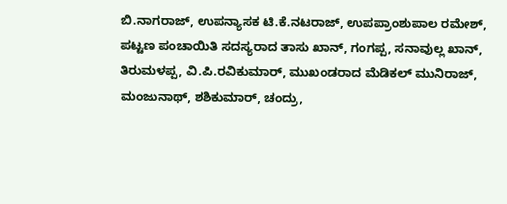ಬಿ.ನಾಗರಾಜ್, ಉಪನ್ಯಾಸಕ ಟಿ.ಕೆ.ನಟರಾಜ್, ಉಪಪ್ರಾಂಶುಪಾಲ ರಮೇಶ್, ಪಟ್ಟಣ ಪಂಚಾಯಿತಿ ಸದಸ್ಯರಾದ ತಾಸು ಖಾನ್, ಗಂಗಪ್ಪ, ಸನಾವುಲ್ಲ ಖಾನ್, ತಿರುಮಳಪ್ಪ, ವಿ.ಪಿ.ರವಿಕುಮಾರ್, ಮುಖಂಡರಾದ ಮೆಡಿಕಲ್ ಮುನಿರಾಜ್, ಮಂಜುನಾಥ್, ಶಶಿಕುಮಾರ್, ಚಂದ್ರು,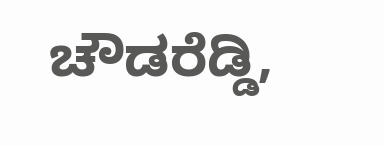ಚೌಡರೆಡ್ಡಿ,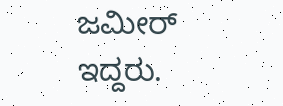ಜಮೀರ್ ಇದ್ದರು.